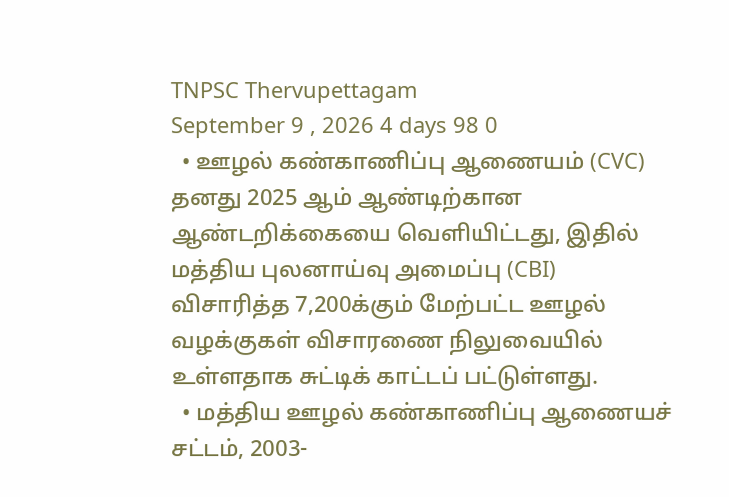TNPSC Thervupettagam
September 9 , 2026 4 days 98 0
  • ஊழல் கண்காணிப்பு ஆணையம் (CVC) தனது 2025 ஆம் ஆண்டிற்கான ஆண்டறிக்கையை வெளியிட்டது, இதில் மத்திய புலனாய்வு அமைப்பு (CBI) விசாரித்த 7,200க்கும் மேற்பட்ட ஊழல் வழக்குகள் விசாரணை நிலுவையில் உள்ளதாக சுட்டிக் காட்டப் பட்டுள்ளது.
  • மத்திய ஊழல் கண்காணிப்பு ஆணையச் சட்டம், 2003-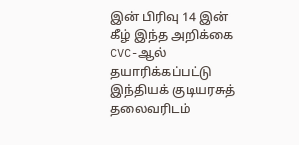இன் பிரிவு 14 இன் கீழ் இந்த அறிக்கை CVC-ஆல் தயாரிக்கப்பட்டு இந்தியக் குடியரசுத் தலைவரிடம்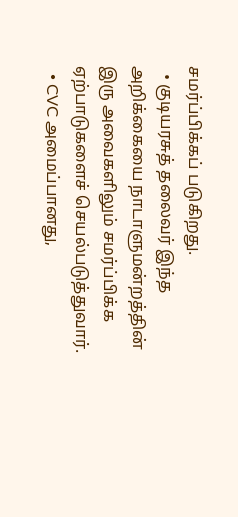சமர்ப்பிக்கப் படுகிறது.
  • குடியரசுத் தலைவர் இந்த அறிக்கையை நாடாளுமன்றத்தின் இரு அவைகளிலும் சமர்ப்பிக்க ஏற்பாடுகளைச் செயல்படுத்துவார்.
  • CVC அமைப்பானது,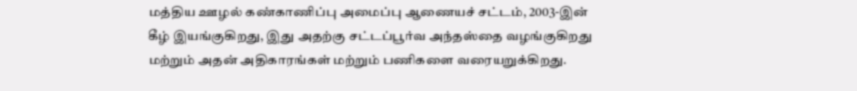மத்திய ஊழல் கண்காணிப்பு அமைப்பு ஆணையச் சட்டம், 2003-இன் கீழ் இயங்குகிறது, இது அதற்கு சட்டப்பூர்வ அந்தஸ்தை வழங்குகிறது மற்றும் அதன் அதிகாரங்கள் மற்றும் பணிகளை வரையறுக்கிறது.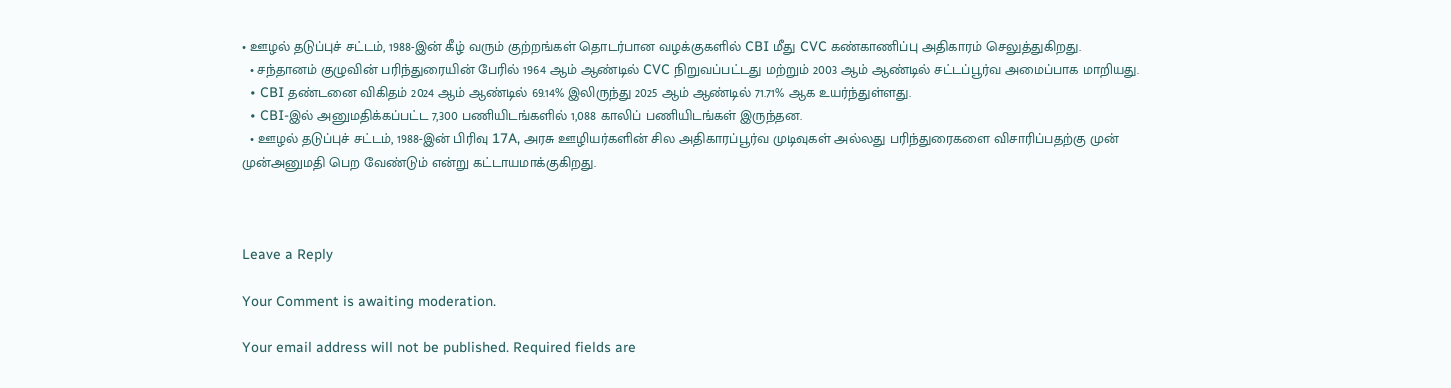• ஊழல் தடுப்புச் சட்டம், 1988-இன் கீழ் வரும் குற்றங்கள் தொடர்பான வழக்குகளில் CBI மீது CVC கண்காணிப்பு அதிகாரம் செலுத்துகிறது.
  • சந்தானம் குழுவின் பரிந்துரையின் பேரில் 1964 ஆம் ஆண்டில் CVC நிறுவப்பட்டது மற்றும் 2003 ஆம் ஆண்டில் சட்டப்பூர்வ அமைப்பாக மாறியது.
  • CBI தண்டனை விகிதம் 2024 ஆம் ஆண்டில் 69.14% இலிருந்து 2025 ஆம் ஆண்டில் 71.71% ஆக உயர்ந்துள்ளது.
  • CBI-இல் அனுமதிக்கப்பட்ட 7,300 பணியிடங்களில் 1,088 காலிப் பணியிடங்கள் இருந்தன.
  • ஊழல் தடுப்புச் சட்டம், 1988-இன் பிரிவு 17A, அரசு ஊழியர்களின் சில அதிகாரப்பூர்வ முடிவுகள் அல்லது பரிந்துரைகளை விசாரிப்பதற்கு முன் முன்அனுமதி பெற வேண்டும் என்று கட்டாயமாக்குகிறது.



Leave a Reply

Your Comment is awaiting moderation.

Your email address will not be published. Required fields are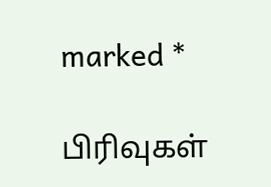marked *

பிரிவுகள்